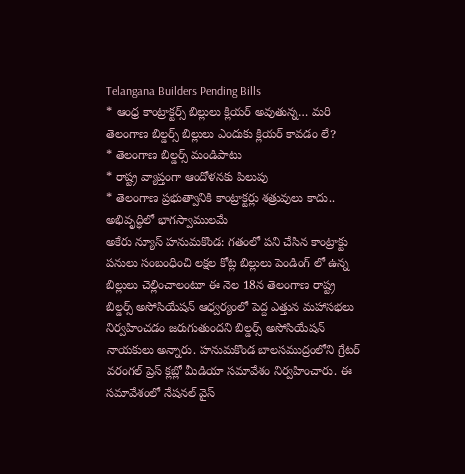Telangana Builders Pending Bills
* ఆంధ్ర కాంట్రాక్టర్స్ బిల్లులు క్లియర్ అవుతున్న… మరి తెలంగాణ బిల్డర్స్ బిల్లులు ఎందుకు క్లియర్ కావడం లే?
* తెలంగాణ బిల్డర్స్ మండిపాటు
* రాష్ట్ర వ్యాప్తంగా ఆందోళనకు పిలుపు
* తెలంగాణ ప్రభుత్వానికి కాంట్రాక్టర్లు శత్రువులు కాదు.. అభివృద్ధిలో భాగస్వాములమే
అకేరు న్యూస్ హనుమకొండ: గతంలో పని చేసిన కాంట్రాక్టు పనులు సంబంధించి లక్షల కోట్ల బిల్లులు పెండింగ్ లో ఉన్న బిల్లులు చెల్లించాలంటూ ఈ నెల 18న తెలంగాణ రాష్ట్ర బిల్డర్స్ అసోసియేషన్ ఆధ్వర్యంలో పెద్ద ఎత్తున మహాసభలు నిర్వహించడం జరుగుతుందని బిల్డర్స్ అసోసియేషన్ నాయకులు అన్నారు. హనుమకొండ బాలసముద్రంలోని గ్రేటర్ వరంగల్ ప్రెస్ క్లబ్లో మీడియా సమావేశం నిర్వహించారు. ఈ సమావేశంలో నేషనల్ వైస్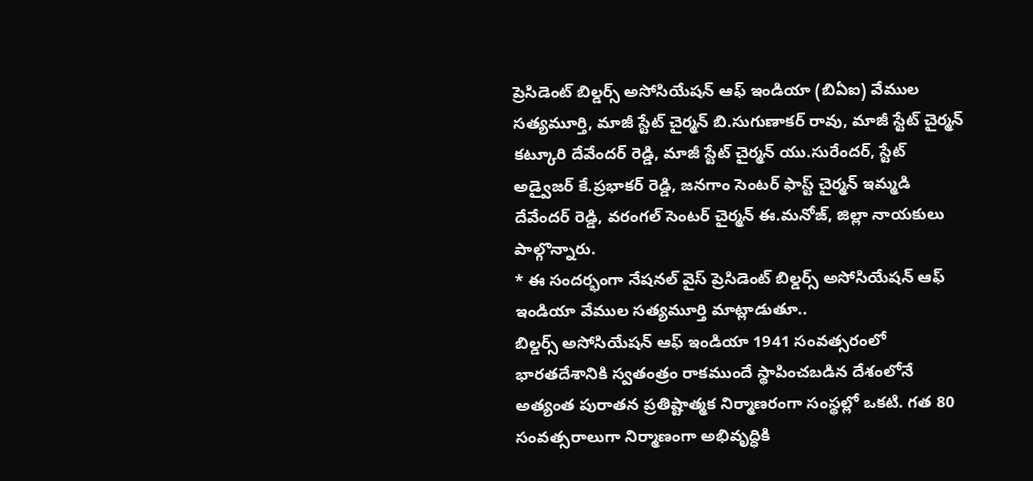ప్రెసిడెంట్ బిల్డర్స్ అసోసియేషన్ ఆఫ్ ఇండియా (బిఏఐ) వేముల సత్యమూర్తి, మాజీ స్టేట్ చైర్మన్ బి.సుగుణాకర్ రావు, మాజీ స్టేట్ చైర్మన్ కట్కూరి దేవేందర్ రెడ్డి, మాజీ స్టేట్ చైర్మన్ యు.సురేందర్, స్టేట్ అడ్వైజర్ కే.ప్రభాకర్ రెడ్డి, జనగాం సెంటర్ ఫాస్ట్ చైర్మన్ ఇమ్మడి దేవేందర్ రెడ్డి, వరంగల్ సెంటర్ చైర్మన్ ఈ.మనోజ్, జిల్లా నాయకులు పాల్గొన్నారు.
* ఈ సందర్భంగా నేషనల్ వైస్ ప్రెసిడెంట్ బిల్డర్స్ అసోసియేషన్ ఆఫ్ ఇండియా వేముల సత్యమూర్తి మాట్లాడుతూ..
బిల్డర్స్ అసోసియేషన్ ఆఫ్ ఇండియా 1941 సంవత్సరంలో భారతదేశానికి స్వతంత్రం రాకముందే స్థాపించబడిన దేశంలోనే అత్యంత పురాతన ప్రతిష్టాత్మక నిర్మాణరంగా సంస్థల్లో ఒకటి. గత 80 సంవత్సరాలుగా నిర్మాణంగా అభివృద్ధికి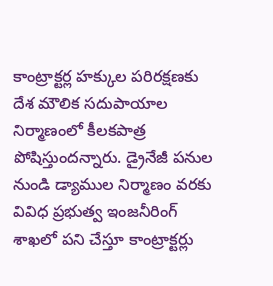కాంట్రాక్టర్ల హక్కుల పరిరక్షణకు దేశ మౌలిక సదుపాయాల నిర్మాణంలో కీలకపాత్ర పోషిస్తుందన్నారు. డ్రైనేజీ పనుల నుండి డ్యాముల నిర్మాణం వరకు వివిధ ప్రభుత్వ ఇంజనీరింగ్ శాఖలో పని చేస్తూ కాంట్రాక్టర్లు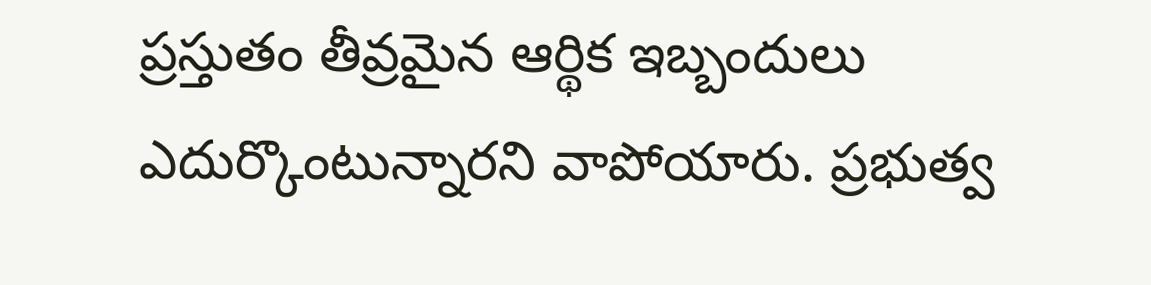ప్రస్తుతం తీవ్రమైన ఆర్థిక ఇబ్బందులు ఎదుర్కొంటున్నారని వాపోయారు. ప్రభుత్వ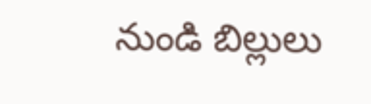నుండి బిల్లులు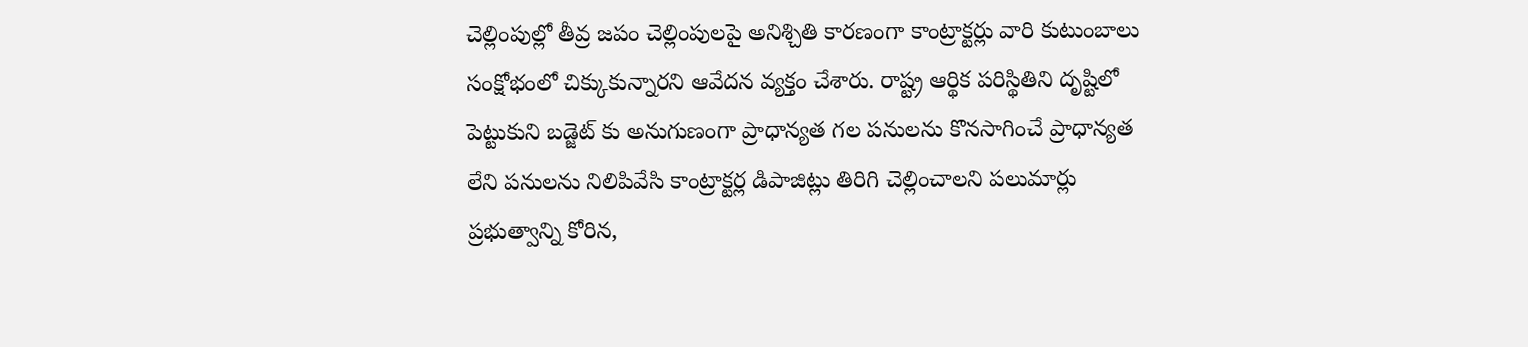చెల్లింపుల్లో తీవ్ర జపం చెల్లింపులపై అనిశ్చితి కారణంగా కాంట్రాక్టర్లు వారి కుటుంబాలు సంక్షోభంలో చిక్కుకున్నారని ఆవేదన వ్యక్తం చేశారు. రాష్ట్ర ఆర్థిక పరిస్థితిని దృష్టిలో పెట్టుకుని బడ్జెట్ కు అనుగుణంగా ప్రాధాన్యత గల పనులను కొనసాగించే ప్రాధాన్యత లేని పనులను నిలిపివేసి కాంట్రాక్టర్ల డిపాజిట్లు తిరిగి చెల్లించాలని పలుమార్లు ప్రభుత్వాన్ని కోరిన,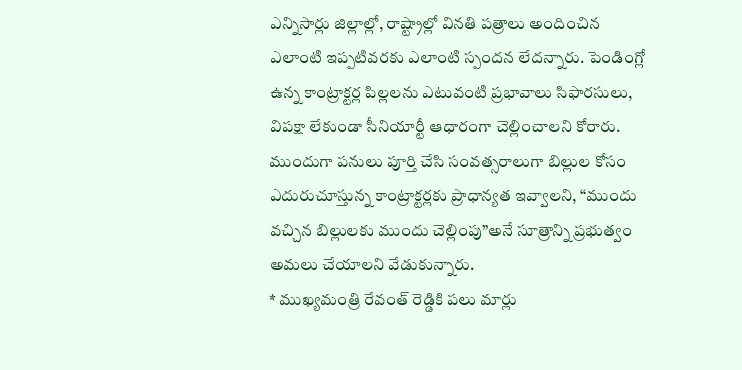ఎన్నిసార్లు జిల్లాల్లో, రాష్ట్రాల్లో వినతి పత్రాలు అందించిన ఎలాంటి ఇప్పటివరకు ఎలాంటి స్పందన లేదన్నారు. పెండింగ్లో ఉన్న కాంట్రాక్టర్ల పిల్లలను ఎటువంటి ప్రభావాలు సిఫారసులు, విపక్షా లేకుండా సీనియార్టీ ఆధారంగా చెల్లించాలని కోరారు. ముందుగా పనులు పూర్తి చేసి సంవత్సరాలుగా బిల్లుల కోసం ఎదురుచూస్తున్న కాంట్రాక్టర్లకు ప్రాధాన్యత ఇవ్వాలని, “ముందు వచ్చిన బిల్లులకు ముందు చెల్లింపు”అనే సూత్రాన్ని ప్రభుత్వం అమలు చేయాలని వేడుకున్నారు.
* ముఖ్యమంత్రి రేవంత్ రెడ్డికి పలు మార్లు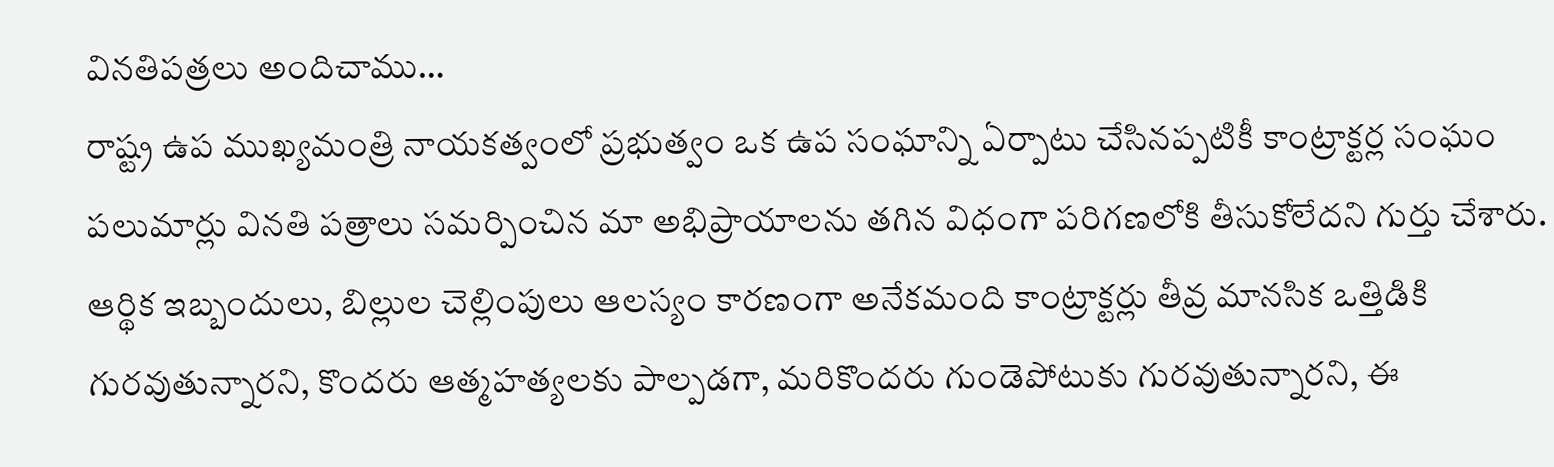వినతిపత్రలు అందిచాము…
రాష్ట్ర ఉప ముఖ్యమంత్రి నాయకత్వంలో ప్రభుత్వం ఒక ఉప సంఘాన్ని ఏర్పాటు చేసినప్పటికీ కాంట్రాక్టర్ల సంఘం పలుమార్లు వినతి పత్రాలు సమర్పించిన మా అభిప్రాయాలను తగిన విధంగా పరిగణలోకి తీసుకోలేదని గుర్తు చేశారు. ఆర్థిక ఇబ్బందులు, బిల్లుల చెల్లింపులు ఆలస్యం కారణంగా అనేకమంది కాంట్రాక్టర్లు తీవ్ర మానసిక ఒత్తిడికి గురవుతున్నారని, కొందరు ఆత్మహత్యలకు పాల్పడగా, మరికొందరు గుండెపోటుకు గురవుతున్నారని, ఈ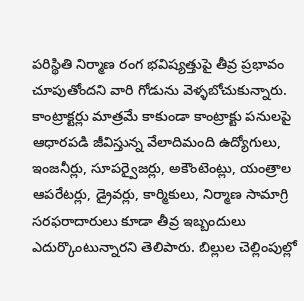పరిస్థితి నిర్మాణ రంగ భవిష్యత్తుపై తీవ్ర ప్రభావం చూపుతోందని వారి గోడును వెళ్ళబోచుకున్నారు. కాంట్రాక్టర్లు మాత్రమే కాకుండా కాంట్రాక్టు పనులపై ఆధారపడి జీవిస్తున్న వేలాదిమంది ఉద్యోగులు, ఇంజనీర్లు, సూపర్వైజర్లు, అకౌంటెంట్లు, యంత్రాల ఆపరేటర్లు, డ్రైవర్లు, కార్మికులు, నిర్మాణ సామాగ్రి సరఫరాదారులు కూడా తీవ్ర ఇబ్బందులు ఎదుర్కొంటున్నారని తెలిపారు. బిల్లుల చెల్లింపుల్లో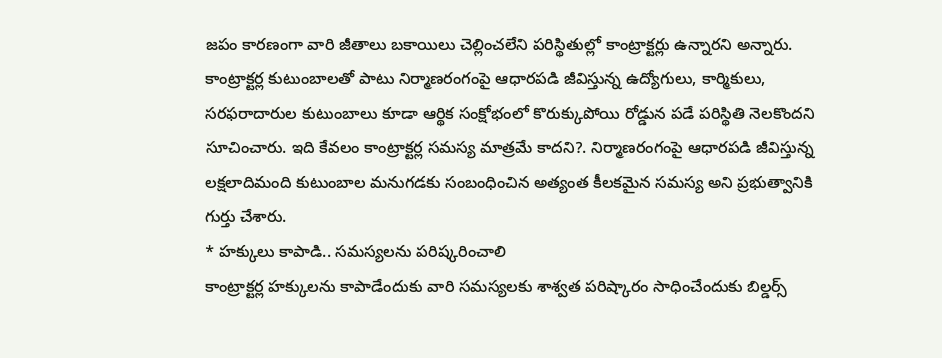జపం కారణంగా వారి జీతాలు బకాయిలు చెల్లించలేని పరిస్థితుల్లో కాంట్రాక్టర్లు ఉన్నారని అన్నారు. కాంట్రాక్టర్ల కుటుంబాలతో పాటు నిర్మాణరంగంపై ఆధారపడి జీవిస్తున్న ఉద్యోగులు, కార్మికులు, సరఫరాదారుల కుటుంబాలు కూడా ఆర్థిక సంక్షోభంలో కొరుక్కుపోయి రోడ్డున పడే పరిస్థితి నెలకొందని సూచించారు. ఇది కేవలం కాంట్రాక్టర్ల సమస్య మాత్రమే కాదని?. నిర్మాణరంగంపై ఆధారపడి జీవిస్తున్న లక్షలాదిమంది కుటుంబాల మనుగడకు సంబంధించిన అత్యంత కీలకమైన సమస్య అని ప్రభుత్వానికి గుర్తు చేశారు.
* హక్కులు కాపాడి.. సమస్యలను పరిష్కరించాలి
కాంట్రాక్టర్ల హక్కులను కాపాడేందుకు వారి సమస్యలకు శాశ్వత పరిష్కారం సాధించేందుకు బిల్డర్స్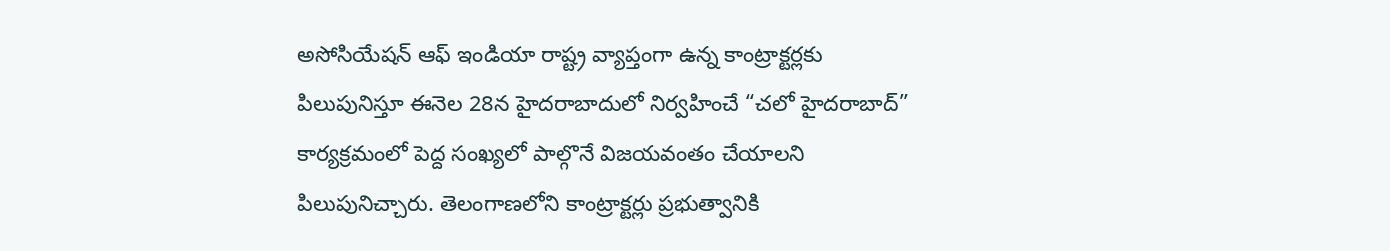అసోసియేషన్ ఆఫ్ ఇండియా రాష్ట్ర వ్యాప్తంగా ఉన్న కాంట్రాక్టర్లకు పిలుపునిస్తూ ఈనెల 28న హైదరాబాదులో నిర్వహించే “చలో హైదరాబాద్” కార్యక్రమంలో పెద్ద సంఖ్యలో పాల్గొనే విజయవంతం చేయాలని పిలుపునిచ్చారు. తెలంగాణలోని కాంట్రాక్టర్లు ప్రభుత్వానికి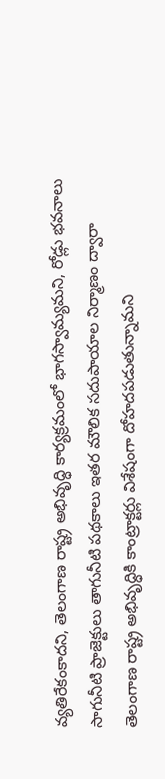వ్యతిరేకంకాదని, తెలంగాణ రాష్ట్ర అభివృద్ధి కార్యక్రమంలో భాగస్వామ్యమని, రోడ్లు భవనాలు సాగునీటి ప్రాజెక్టులు తాగునీటి పథకాలు ఇతర మౌలిక సదుపాయాల నిర్మాణం ద్వారా తెలంగాణ రాష్ట్ర అభివృద్ధికి కాంట్రాక్టర్లు విశేషంగా దోహదపడుతున్నామని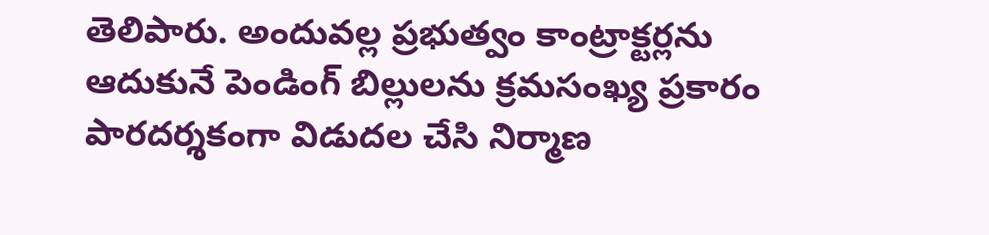తెలిపారు. అందువల్ల ప్రభుత్వం కాంట్రాక్టర్లను ఆదుకునే పెండింగ్ బిల్లులను క్రమసంఖ్య ప్రకారం పారదర్శకంగా విడుదల చేసి నిర్మాణ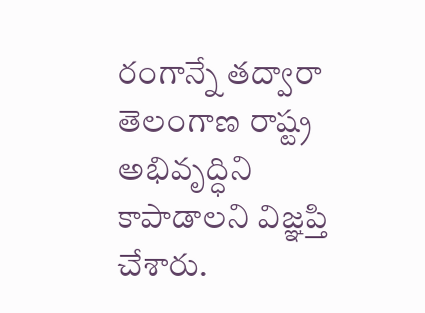రంగాన్నే తద్వారా తెలంగాణ రాష్ట్ర అభివృద్ధిని కాపాడాలని విజ్ఞప్తి చేశారు.